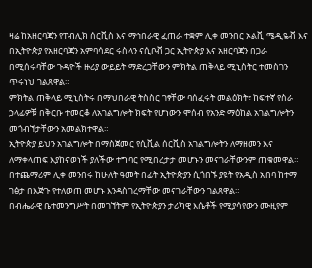ዛሬ ከአዘርባጃን የፐብሊክ ሰርቪስ እና ማኅበራዊ ፈጠራ ተቋም ሊቀ መንበር ኦልቪ ሜዲዬቭ እና በኢትዮጵያ የአዘርባጃን አምባሳደር ሩስላን ናሲቦቭ ጋር ኢትዮጵያ እና አዘርባጃን በጋራ በሚሰሩባቸው ጉዳዮች ዙሪያ ውይይት ማድረጋቸውን ምክትል ጠቅላይ ሚኒስትር ተመስገን ጥሩነህ ገልጸዋል።
ምክትል ጠቅላይ ሚኒስትሩ በማህበራዊ ትስስር ገፃቸው ባሰፈሩት መልዕክት፣ ከፍተኛ የስራ ኃላፊዎቹ በቅርቡ ተመርቆ ለአገልግሎት ክፍት የሆነውን ሞሰብ የአንድ ማዕከል አገልግሎትን መጎብኘታቸውን አመልክተዋል።
ኢትዮጵያ ይህን አገልግሎት በማስጀመር የሲቪል ሰርቪስ አገልግሎትን ለማዘመን እና ለማቀላጠፍ እያከናወነች ያለችው ተግባር የሚበረታታ መሆኑን መናገራቸውንም ጠቁመዋል።
በተጨማሪም ሊቀ መንበሩ ከሁለት ዓመት በፊት ኢትዮጵያን ሲጎበኙ ያዩት የአዲስ አበባ ከተማ ገፅታ በእጅጉ የተለወጠ መሆኑ እንዳስገረማቸው መናገራቸውን ገልጸዋል።
በብሔራዊ ቤተመንግሥት በመገኘትም የኢትዮጵያን ታሪካዊ እሴቶች የሚያሳየውን ሙዚየም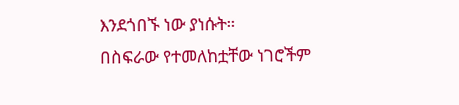እንደጎበኙ ነው ያነሱት።
በስፍራው የተመለከቷቸው ነገሮችም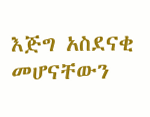እጅግ አስደናቂ መሆናቸውን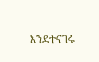እንደተናገሩ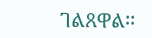ገልጸዋል፡፡